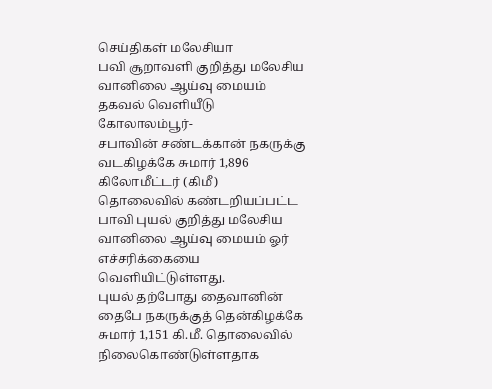செய்திகள் மலேசியா
பவி சூறாவளி குறித்து மலேசிய வானிலை ஆய்வு மையம் தகவல் வெளியீடு
கோலாலம்பூர்-
சபாவின் சண்டக்கான் நகருக்கு வடகிழக்கே சுமார் 1,896 கிலோமீட்டர் (கிமீ) தொலைவில் கண்டறியப்பட்ட பாவி புயல் குறித்து மலேசிய வானிலை ஆய்வு மையம் ஓர் எச்சரிக்கையை வெளியிட்டுள்ளது.
புயல் தற்போது தைவானின் தைபே நகருக்குத் தென்கிழக்கே சுமார் 1,151 கி.மீ. தொலைவில் நிலைகொண்டுள்ளதாக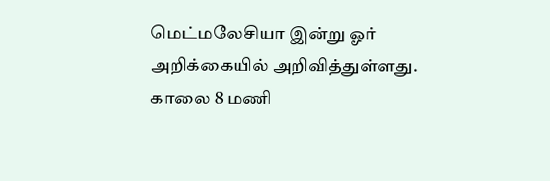மெட்மலேசியா இன்று ஓர் அறிக்கையில் அறிவித்துள்ளது.
காலை 8 மணி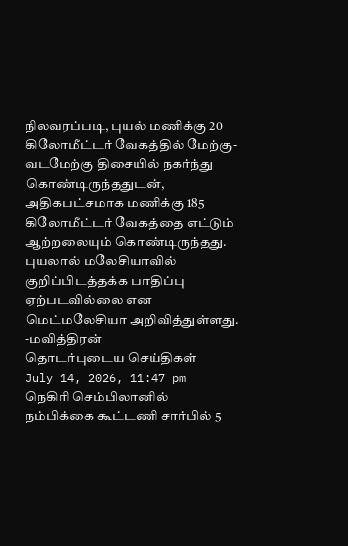நிலவரப்படி, புயல் மணிக்கு 20 கிலோமீட்டர் வேகத்தில் மேற்கு-வடமேற்கு திசையில் நகர்ந்து கொண்டிருந்ததுடன், அதிகபட்சமாக மணிக்கு 185 கிலோமீட்டர் வேகத்தை எட்டும் ஆற்றலையும் கொண்டிருந்தது.
புயலால் மலேசியாவில் குறிப்பிடத்தக்க பாதிப்பு ஏற்படவில்லை என மெட்மலேசியா அறிவித்துள்ளது.
-மவித்திரன்
தொடர்புடைய செய்திகள்
July 14, 2026, 11:47 pm
நெகிரி செம்பிலானில் நம்பிக்கை கூட்டணி சார்பில் 5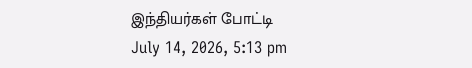இந்தியர்கள் போட்டி
July 14, 2026, 5:13 pm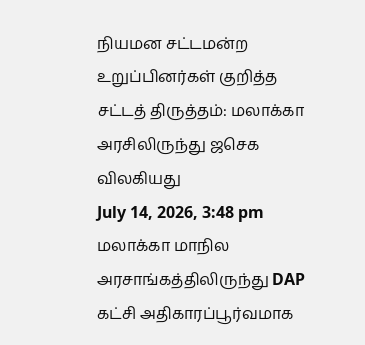நியமன சட்டமன்ற உறுப்பினர்கள் குறித்த சட்டத் திருத்தம்: மலாக்கா அரசிலிருந்து ஜசெக விலகியது
July 14, 2026, 3:48 pm
மலாக்கா மாநில அரசாங்கத்திலிருந்து DAP கட்சி அதிகாரப்பூர்வமாக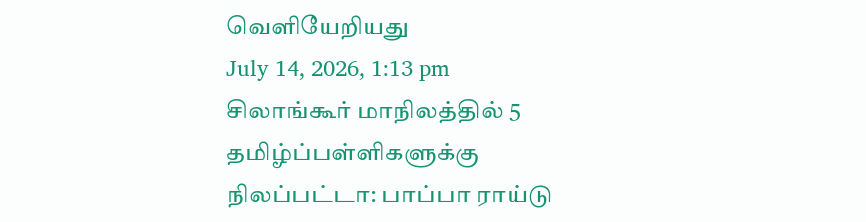வெளியேறியது
July 14, 2026, 1:13 pm
சிலாங்கூர் மாநிலத்தில் 5 தமிழ்ப்பள்ளிகளுக்கு நிலப்பட்டா: பாப்பா ராய்டு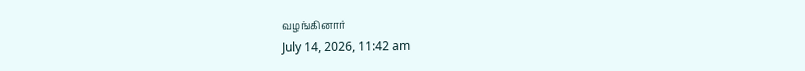வழங்கினார்
July 14, 2026, 11:42 am